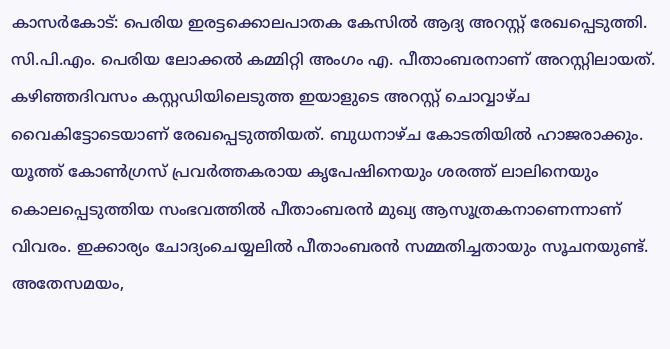കാസർകോട്: പെരിയ ഇരട്ടക്കൊലപാതക കേസിൽ ആദ്യ അറസ്റ്റ് രേഖപ്പെടുത്തി. സി.പി.എം. പെരിയ ലോക്കൽ കമ്മിറ്റി അംഗം എ. പീതാംബരനാണ് അറസ്റ്റിലായത്. കഴിഞ്ഞദിവസം കസ്റ്റഡിയിലെടുത്ത ഇയാളുടെ അറസ്റ്റ് ചൊവ്വാഴ്ച വൈകിട്ടോടെയാണ് രേഖപ്പെടുത്തിയത്. ബുധനാഴ്ച കോടതിയിൽ ഹാജരാക്കും. യൂത്ത് കോൺഗ്രസ് പ്രവർത്തകരായ കൃപേഷിനെയും ശരത്ത് ലാലിനെയും കൊലപ്പെടുത്തിയ സംഭവത്തിൽ പീതാംബരൻ മുഖ്യ ആസൂത്രകനാണെന്നാണ് വിവരം. ഇക്കാര്യം ചോദ്യംചെയ്യലിൽ പീതാംബരൻ സമ്മതിച്ചതായും സൂചനയുണ്ട്. അതേസമയം,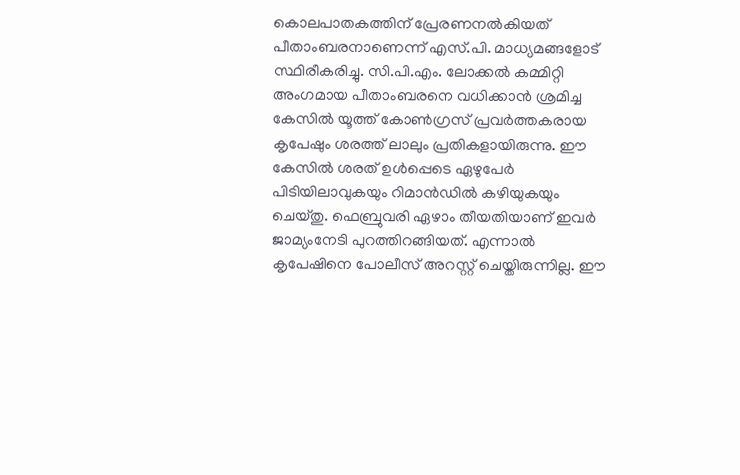കൊലപാതകത്തിന് പ്രേരണനൽകിയത് പീതാംബരനാണെന്ന് എസ്.പി. മാധ്യമങ്ങളോട് സ്ഥിരീകരിച്ചു. സി.പി.എം. ലോക്കൽ കമ്മിറ്റി അംഗമായ പീതാംബരനെ വധിക്കാൻ ശ്രമിച്ച കേസിൽ യൂത്ത് കോൺഗ്രസ് പ്രവർത്തകരായ കൃപേഷും ശരത്ത് ലാലും പ്രതികളായിരുന്നു. ഈ കേസിൽ ശരത് ഉൾപ്പെടെ ഏഴുപേർ പിടിയിലാവുകയും റിമാൻഡിൽ കഴിയുകയും ചെയ്തു. ഫെബ്രുവരി ഏഴാം തീയതിയാണ് ഇവർ ജാമ്യംനേടി പുറത്തിറങ്ങിയത്. എന്നാൽ കൃപേഷിനെ പോലീസ് അറസ്റ്റ് ചെയ്തിരുന്നില്ല. ഈ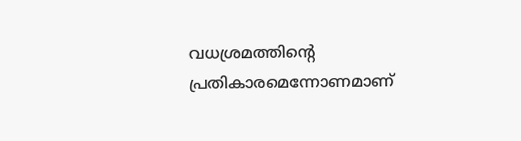വധശ്രമത്തിന്റെ പ്രതികാരമെന്നോണമാണ്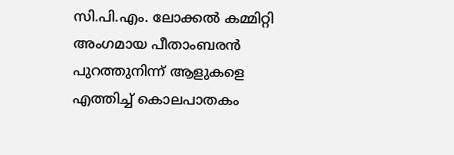സി.പി.എം. ലോക്കൽ കമ്മിറ്റി അംഗമായ പീതാംബരൻ പുറത്തുനിന്ന് ആളുകളെ എത്തിച്ച് കൊലപാതകം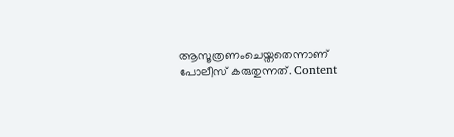ആസൂത്രണംചെയ്തതെന്നാണ് പോലീസ് കരുതുന്നത്. Content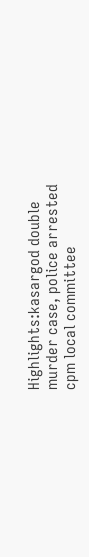Highlights:kasargod double murder case, police arrested cpm local committee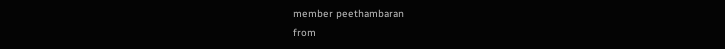member peethambaran
from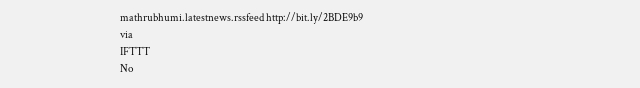mathrubhumi.latestnews.rssfeed http://bit.ly/2BDE9b9
via
IFTTT
No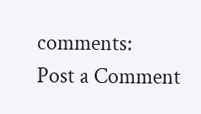comments:
Post a Comment